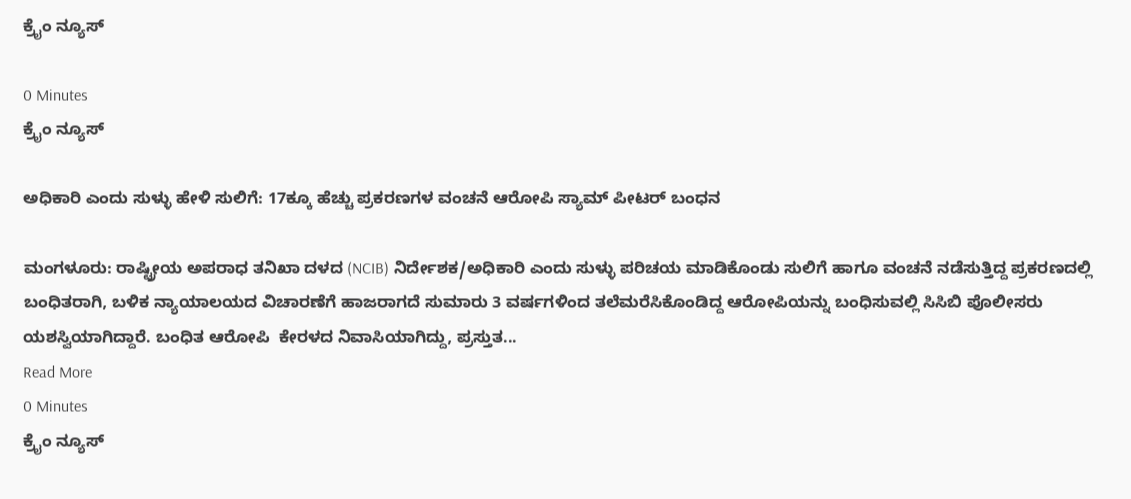ಕ್ರೈಂ ನ್ಯೂಸ್

0 Minutes
ಕ್ರೈಂ ನ್ಯೂಸ್

ಅಧಿಕಾರಿ ಎಂದು ಸುಳ್ಳು ಹೇಳಿ ಸುಲಿಗೆ: 17ಕ್ಕೂ ಹೆಚ್ಚು ಪ್ರಕರಣಗಳ ವಂಚನೆ ಆರೋಪಿ ಸ್ಯಾಮ್ ಪೀಟರ್ ಬಂಧನ

ಮಂಗಳೂರು: ರಾಷ್ಟ್ರೀಯ ಅಪರಾಧ ತನಿಖಾ ದಳದ (NCIB) ನಿರ್ದೇಶಕ/ಅಧಿಕಾರಿ ಎಂದು ಸುಳ್ಳು ಪರಿಚಯ ಮಾಡಿಕೊಂಡು ಸುಲಿಗೆ ಹಾಗೂ ವಂಚನೆ ನಡೆಸುತ್ತಿದ್ದ ಪ್ರಕರಣದಲ್ಲಿ ಬಂಧಿತರಾಗಿ, ಬಳಿಕ ನ್ಯಾಯಾಲಯದ ವಿಚಾರಣೆಗೆ ಹಾಜರಾಗದೆ ಸುಮಾರು 3 ವರ್ಷಗಳಿಂದ ತಲೆಮರೆಸಿಕೊಂಡಿದ್ದ ಆರೋಪಿಯನ್ನು ಬಂಧಿಸುವಲ್ಲಿ ಸಿಸಿಬಿ ಪೊಲೀಸರು ಯಶಸ್ವಿಯಾಗಿದ್ದಾರೆ. ಬಂಧಿತ ಆರೋಪಿ  ಕೇರಳದ ನಿವಾಸಿಯಾಗಿದ್ದು, ಪ್ರಸ್ತುತ...
Read More
0 Minutes
ಕ್ರೈಂ ನ್ಯೂಸ್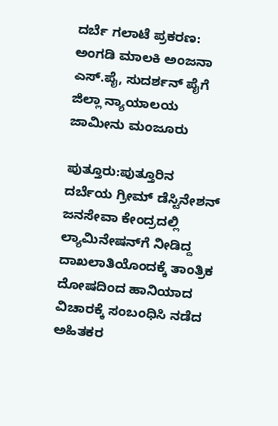ದರ್ಬೆ ಗಲಾಟೆ ಪ್ರಕರಣ: ಅಂಗಡಿ ಮಾಲಕಿ ಅಂಜನಾ ಎಸ್‌.ಪೈ, ಸುದರ್ಶನ್ ಪೈಗೆ ಜಿಲ್ಲಾ ನ್ಯಾಯಾಲಯ ಜಾಮೀನು ಮಂಜೂರು

ಪುತ್ತೂರು:ಪುತ್ತೂರಿನ ದರ್ಬೆಯ ಗ್ರೀಮ್ ಡೆಸ್ಟಿನೇಶನ್ ಜನಸೇವಾ ಕೇಂದ್ರದಲ್ಲಿ ಲ್ಯಾಮಿನೇಷನ್‌ಗೆ ನೀಡಿದ್ದ ದಾಖಲಾತಿಯೊಂದಕ್ಕೆ ತಾಂತ್ರಿಕ ದೋಷದಿಂದ ಹಾನಿಯಾದ ವಿಚಾರಕ್ಕೆ ಸಂಬಂಧಿಸಿ ನಡೆದ ಅಹಿತಕರ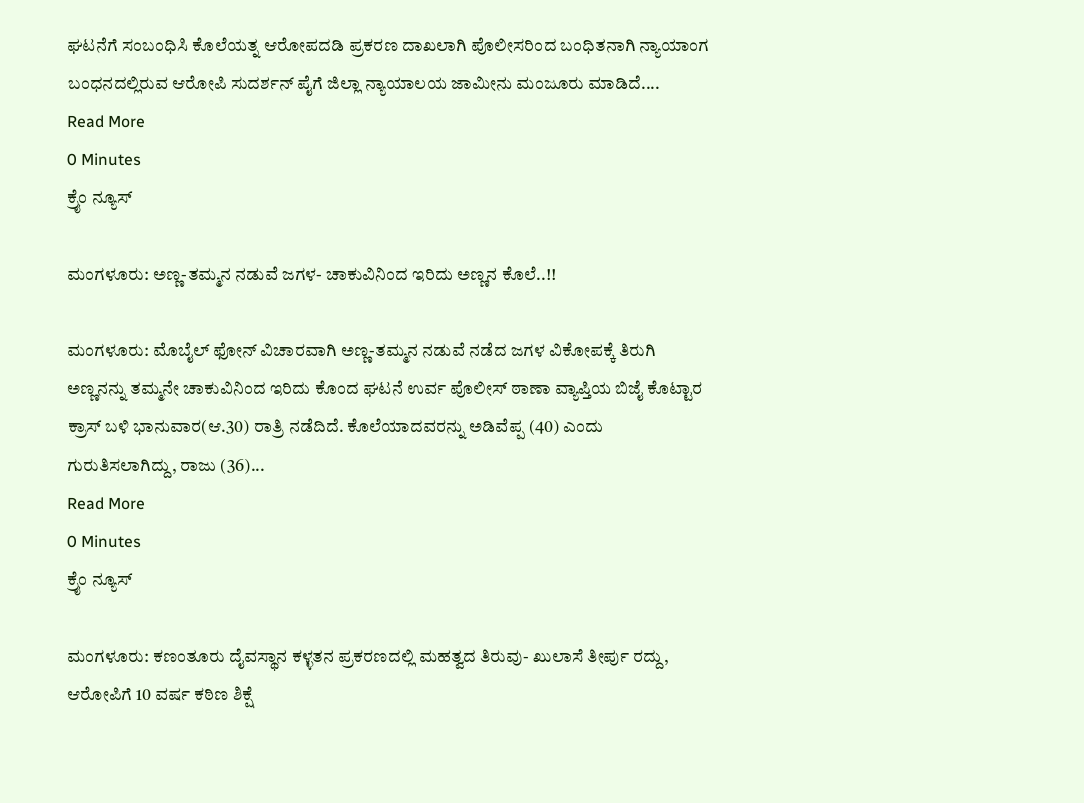ಘಟನೆಗೆ ಸಂಬಂಧಿಸಿ ಕೊಲೆಯತ್ನ ಆರೋಪದಡಿ ಪ್ರಕರಣ ದಾಖಲಾಗಿ ಪೊಲೀಸರಿಂದ ಬಂಧಿತನಾಗಿ ನ್ಯಾಯಾಂಗ ಬಂಧನದಲ್ಲಿರುವ ಆರೋಪಿ ಸುದರ್ಶನ್ ಪೈಗೆ ಜಿಲ್ಲಾ ನ್ಯಾಯಾಲಯ ಜಾಮೀನು ಮಂಜೂರು ಮಾಡಿದೆ....
Read More
0 Minutes
ಕ್ರೈಂ ನ್ಯೂಸ್

ಮಂಗಳೂರು: ಅಣ್ಣ-ತಮ್ಮನ ನಡುವೆ ಜಗಳ- ಚಾಕುವಿನಿಂದ ಇರಿದು ಅಣ್ಣನ ಕೊಲೆ..!!

ಮಂಗಳೂರು: ಮೊಬೈಲ್ ಫೋನ್ ವಿಚಾರವಾಗಿ ಅಣ್ಣ-ತಮ್ಮನ ನಡುವೆ ನಡೆದ ಜಗಳ ವಿಕೋಪಕ್ಕೆ ತಿರುಗಿ ಅಣ್ಣನನ್ನು ತಮ್ಮನೇ ಚಾಕುವಿನಿಂದ ಇರಿದು ಕೊಂದ ಘಟನೆ ಉರ್ವ ಪೊಲೀಸ್ ಠಾಣಾ ವ್ಯಾಪ್ತಿಯ ಬಿಜೈ ಕೊಟ್ಟಾರ ಕ್ರಾಸ್ ಬಳಿ ಭಾನುವಾರ(ಆ.30) ರಾತ್ರಿ ನಡೆದಿದೆ. ಕೊಲೆಯಾದವರನ್ನು ಅಡಿವೆಪ್ಪ (40) ಎಂದು ಗುರುತಿಸಲಾಗಿದ್ದು, ರಾಜು (36)...
Read More
0 Minutes
ಕ್ರೈಂ ನ್ಯೂಸ್

ಮಂಗಳೂರು: ಕಣಂತೂರು ದೈವಸ್ಥಾನ ಕಳ್ಳತನ ಪ್ರಕರಣದಲ್ಲಿ ಮಹತ್ವದ ತಿರುವು- ಖುಲಾಸೆ ತೀರ್ಪು ರದ್ದು, ಆರೋಪಿಗೆ 10 ವರ್ಷ ಕಠಿಣ ಶಿಕ್ಷೆ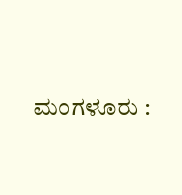ಮಂಗಳೂರು :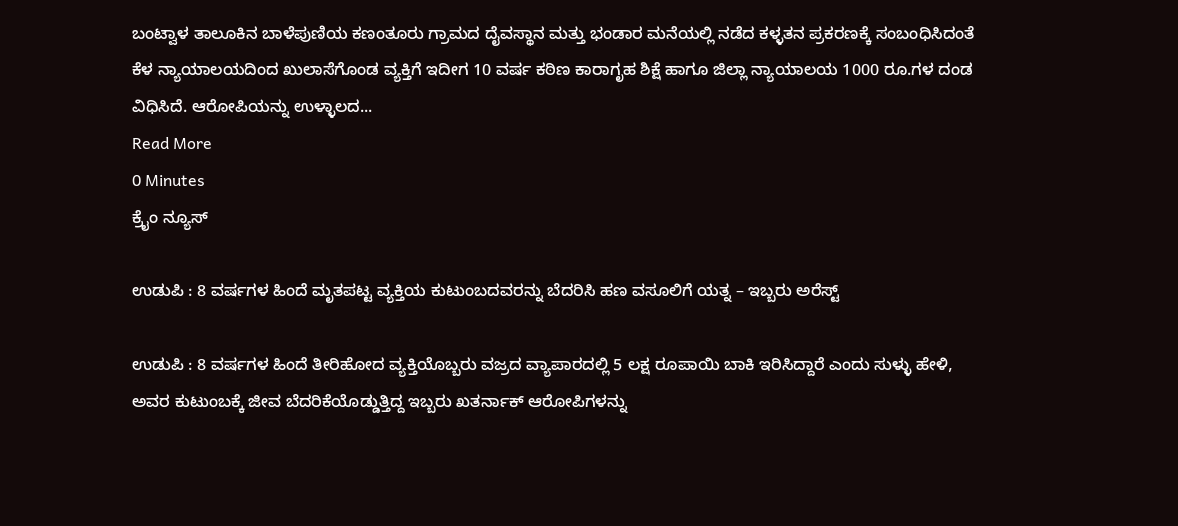ಬಂಟ್ವಾಳ ತಾಲೂಕಿನ ಬಾಳೆಪುಣಿಯ ಕಣಂತೂರು ಗ್ರಾಮದ ದೈವಸ್ಥಾನ ಮತ್ತು ಭಂಡಾರ ಮನೆಯಲ್ಲಿ ನಡೆದ ಕಳ್ಳತನ ಪ್ರಕರಣಕ್ಕೆ ಸಂಬಂಧಿಸಿದಂತೆ ಕೆಳ ನ್ಯಾಯಾಲಯದಿಂದ ಖುಲಾಸೆಗೊಂಡ ವ್ಯಕ್ತಿಗೆ ಇದೀಗ 10 ವರ್ಷ ಕಠಿಣ ಕಾರಾಗೃಹ ಶಿಕ್ಷೆ ಹಾಗೂ ಜಿಲ್ಲಾ ನ್ಯಾಯಾಲಯ 1000 ರೂ.ಗಳ ದಂಡ ವಿಧಿಸಿದೆ. ಆರೋಪಿಯನ್ನು ಉಳ್ಳಾಲದ...
Read More
0 Minutes
ಕ್ರೈಂ ನ್ಯೂಸ್

ಉಡುಪಿ : 8 ವರ್ಷಗಳ ಹಿಂದೆ ಮೃತಪಟ್ಟ ವ್ಯಕ್ತಿಯ ಕುಟುಂಬದವರನ್ನು ಬೆದರಿಸಿ ಹಣ ವಸೂಲಿಗೆ ಯತ್ನ – ಇಬ್ಬರು ಅರೆಸ್ಟ್

ಉಡುಪಿ : 8 ವರ್ಷಗಳ ಹಿಂದೆ ತೀರಿಹೋದ ವ್ಯಕ್ತಿಯೊಬ್ಬರು ವಜ್ರದ ವ್ಯಾಪಾರದಲ್ಲಿ 5 ಲಕ್ಷ ರೂಪಾಯಿ ಬಾಕಿ ಇರಿಸಿದ್ದಾರೆ ಎಂದು ಸುಳ್ಳು ಹೇಳಿ, ಅವರ ಕುಟುಂಬಕ್ಕೆ ಜೀವ ಬೆದರಿಕೆಯೊಡ್ಡುತ್ತಿದ್ದ ಇಬ್ಬರು ಖತರ್ನಾಕ್ ಆರೋಪಿಗಳನ್ನು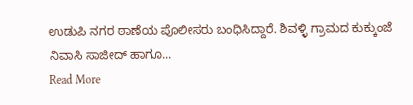ಉಡುಪಿ ನಗರ ಠಾಣೆಯ ಪೊಲೀಸರು ಬಂಧಿಸಿದ್ದಾರೆ. ಶಿವಳ್ಳಿ ಗ್ರಾಮದ ಕುಕ್ಕುಂಜೆ ನಿವಾಸಿ ಸಾಜೀದ್ ಹಾಗೂ...
Read More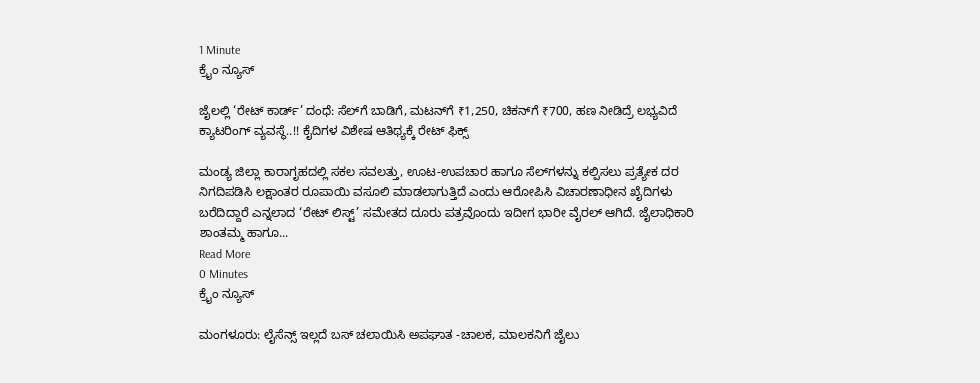1 Minute
ಕ್ರೈಂ ನ್ಯೂಸ್

ಜೈಲಲ್ಲಿ ‘ರೇಟ್ ಕಾರ್ಡ್’ ದಂಧೆ: ಸೆಲ್‌ಗೆ ಬಾಡಿಗೆ, ಮಟನ್‌ಗೆ ₹1,250, ಚಿಕನ್‌ಗೆ ₹700, ಹಣ ನೀಡಿದ್ರೆ ಲಭ್ಯವಿದೆ ಕ್ಯಾಟರಿಂಗ್ ವ್ಯವಸ್ಥೆ..!! ಕೈದಿಗಳ ವಿಶೇಷ ಆತಿಥ್ಯಕ್ಕೆ ರೇಟ್ ಫಿಕ್ಸ್

ಮಂಡ್ಯ ಜಿಲ್ಲಾ ಕಾರಾಗೃಹದಲ್ಲಿ ಸಕಲ ಸವಲತ್ತು, ಊಟ-ಉಪಚಾರ ಹಾಗೂ ಸೆಲ್‌ಗಳನ್ನು ಕಲ್ಪಿಸಲು ಪ್ರತ್ಯೇಕ ದರ ನಿಗದಿಪಡಿಸಿ ಲಕ್ಷಾಂತರ ರೂಪಾಯಿ ವಸೂಲಿ ಮಾಡಲಾಗುತ್ತಿದೆ ಎಂದು ಆರೋಪಿಸಿ ವಿಚಾರಣಾಧೀನ ಖೈದಿಗಳು ಬರೆದಿದ್ದಾರೆ ಎನ್ನಲಾದ ‘ರೇಟ್ ಲಿಸ್ಟ್’ ಸಮೇತದ ದೂರು ಪತ್ರವೊಂದು ಇದೀಗ ಭಾರೀ ವೈರಲ್ ಆಗಿದೆ. ಜೈಲಾಧಿಕಾರಿ ಶಾಂತಮ್ಮ ಹಾಗೂ...
Read More
0 Minutes
ಕ್ರೈಂ ನ್ಯೂಸ್

ಮಂಗಳೂರು: ಲೈಸೆನ್ಸ್ ಇಲ್ಲದೆ ಬಸ್ ಚಲಾಯಿಸಿ ಅಪಘಾತ -ಚಾಲಕ, ಮಾಲಕನಿಗೆ ಜೈಲು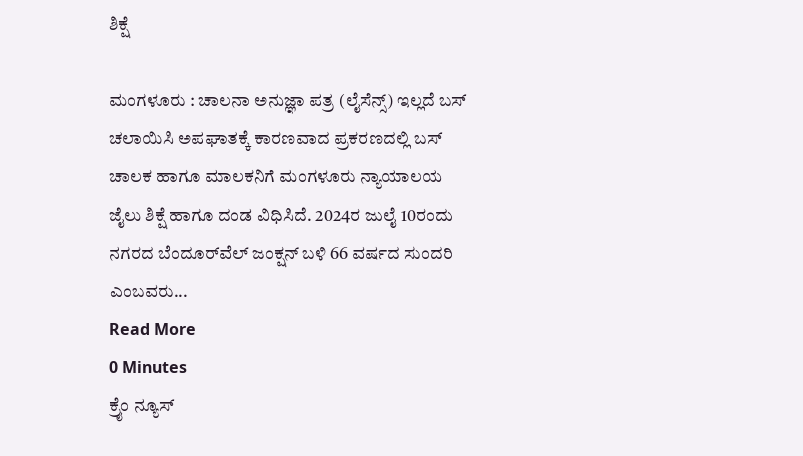ಶಿಕ್ಷೆ

ಮಂಗಳೂರು : ಚಾಲನಾ ಅನುಜ್ಞಾ ಪತ್ರ (ಲೈಸೆನ್ಸ್) ಇಲ್ಲದೆ ಬಸ್ ಚಲಾಯಿಸಿ ಅಪಘಾತಕ್ಕೆ ಕಾರಣವಾದ ಪ್ರಕರಣದಲ್ಲಿ ಬಸ್ ಚಾಲಕ ಹಾಗೂ ಮಾಲಕನಿಗೆ ಮಂಗಳೂರು ನ್ಯಾಯಾಲಯ ಜೈಲು ಶಿಕ್ಷೆ ಹಾಗೂ ದಂಡ ವಿಧಿಸಿದೆ. 2024ರ ಜುಲೈ 10ರಂದು ನಗರದ ಬೆಂದೂರ್‌ವೆಲ್ ಜಂಕ್ಷನ್ ಬಳಿ 66 ವರ್ಷದ ಸುಂದರಿ ಎಂಬವರು...
Read More
0 Minutes
ಕ್ರೈಂ ನ್ಯೂಸ್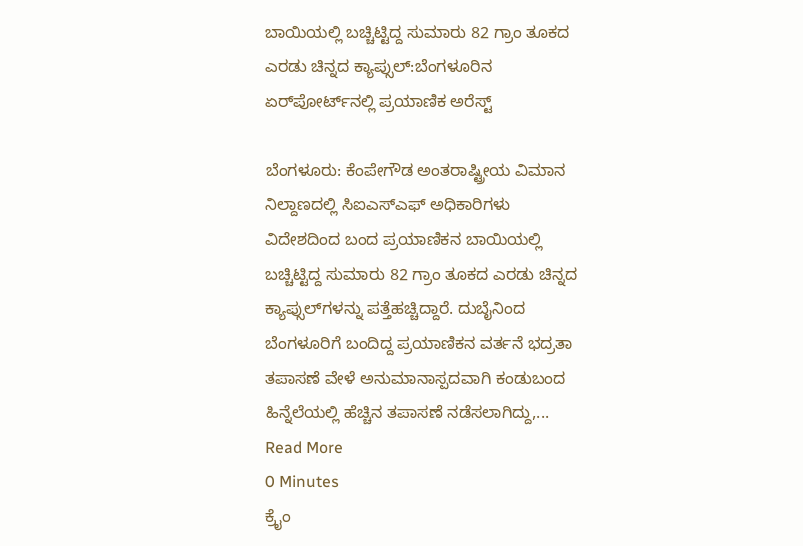ಬಾಯಿಯಲ್ಲಿ ಬಚ್ಚಿಟ್ಟಿದ್ದ ಸುಮಾರು 82 ಗ್ರಾಂ ತೂಕದ ಎರಡು ಚಿನ್ನದ ಕ್ಯಾಪ್ಸುಲ್‌:ಬೆಂಗಳೂರಿನ ಏರ್‌ಪೋರ್ಟ್‌ನಲ್ಲಿ ಪ್ರಯಾಣಿಕ ಅರೆಸ್ಟ್

ಬೆಂಗಳೂರು: ಕೆಂಪೇಗೌಡ ಅಂತರಾಷ್ಟ್ರೀಯ ವಿಮಾನ ನಿಲ್ದಾಣದಲ್ಲಿ ಸಿಐಎಸ್‌ಎಫ್ ಅಧಿಕಾರಿಗಳು ವಿದೇಶದಿಂದ ಬಂದ ಪ್ರಯಾಣಿಕನ ಬಾಯಿಯಲ್ಲಿ ಬಚ್ಚಿಟ್ಟಿದ್ದ ಸುಮಾರು 82 ಗ್ರಾಂ ತೂಕದ ಎರಡು ಚಿನ್ನದ ಕ್ಯಾಪ್ಸುಲ್‌ಗಳನ್ನು ಪತ್ತೆಹಚ್ಚಿದ್ದಾರೆ. ದುಬೈನಿಂದ ಬೆಂಗಳೂರಿಗೆ ಬಂದಿದ್ದ ಪ್ರಯಾಣಿಕನ ವರ್ತನೆ ಭದ್ರತಾ ತಪಾಸಣೆ ವೇಳೆ ಅನುಮಾನಾಸ್ಪದವಾಗಿ ಕಂಡುಬಂದ ಹಿನ್ನೆಲೆಯಲ್ಲಿ ಹೆಚ್ಚಿನ ತಪಾಸಣೆ ನಡೆಸಲಾಗಿದ್ದು,...
Read More
0 Minutes
ಕ್ರೈಂ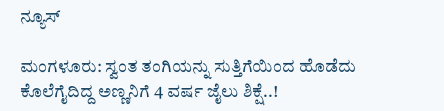ನ್ಯೂಸ್

ಮಂಗಳೂರು: ಸ್ವಂತ ತಂಗಿಯನ್ನು ಸುತ್ತಿಗೆಯಿಂದ ಹೊಡೆದು ಕೊಲೆಗೈದಿದ್ದ ಅಣ್ಣನಿಗೆ 4 ವರ್ಷ ಜೈಲು ಶಿಕ್ಷೆ..!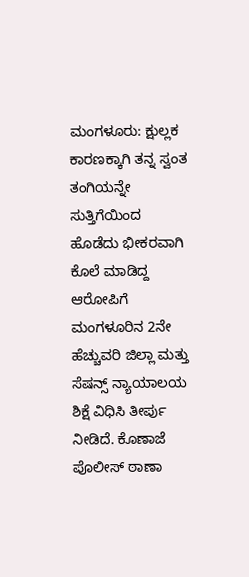ಮಂಗಳೂರು: ಕ್ಷುಲ್ಲಕ ಕಾರಣಕ್ಕಾಗಿ ತನ್ನ ಸ್ವಂತ ತಂಗಿಯನ್ನೇ ಸುತ್ತಿಗೆಯಿಂದ ಹೊಡೆದು ಭೀಕರವಾಗಿ ಕೊಲೆ ಮಾಡಿದ್ದ ಆರೋಪಿಗೆ ಮಂಗಳೂರಿನ 2ನೇ ಹೆಚ್ಚುವರಿ ಜಿಲ್ಲಾ ಮತ್ತು ಸೆಷನ್ಸ್ ನ್ಯಾಯಾಲಯ ಶಿಕ್ಷೆ ವಿಧಿಸಿ ತೀರ್ಪು ನೀಡಿದೆ. ಕೊಣಾಜೆ ಪೊಲೀಸ್ ಠಾಣಾ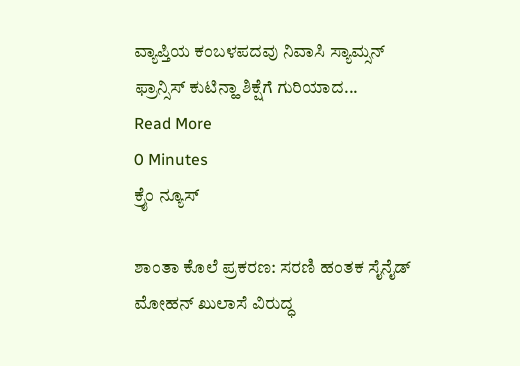ವ್ಯಾಪ್ತಿಯ ಕಂಬಳಪದವು ನಿವಾಸಿ ಸ್ಯಾಮ್ಸನ್ ಫ್ರಾನ್ಸಿಸ್ ಕುಟಿನ್ಹಾ ಶಿಕ್ಷೆಗೆ ಗುರಿಯಾದ...
Read More
0 Minutes
ಕ್ರೈಂ ನ್ಯೂಸ್

ಶಾಂತಾ ಕೊಲೆ ಪ್ರಕರಣ: ಸರಣಿ ಹಂತಕ ಸೈನೈಡ್ ಮೋಹನ್ ಖುಲಾಸೆ ವಿರುದ್ಧ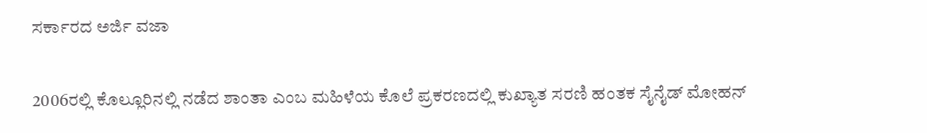ಸರ್ಕಾರದ ಅರ್ಜಿ ವಜಾ

2006ರಲ್ಲಿ ಕೊಲ್ಲೂರಿನಲ್ಲಿ ನಡೆದ ಶಾಂತಾ ಎಂಬ ಮಹಿಳೆಯ ಕೊಲೆ ಪ್ರಕರಣದಲ್ಲಿ ಕುಖ್ಯಾತ ಸರಣಿ ಹಂತಕ ಸೈನೈಡ್ ಮೋಹನ್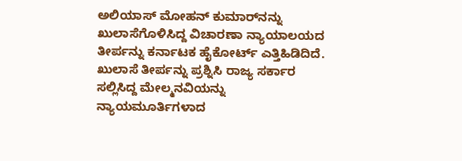ಅಲಿಯಾಸ್ ಮೋಹನ್ ಕುಮಾರ್‌ನನ್ನು ಖುಲಾಸೆಗೊಳಿಸಿದ್ದ ವಿಚಾರಣಾ ನ್ಯಾಯಾಲಯದ ತೀರ್ಪನ್ನು ಕರ್ನಾಟಕ ಹೈಕೋರ್ಟ್ ಎತ್ತಿಹಿಡಿದಿದೆ. ಖುಲಾಸೆ ತೀರ್ಪನ್ನು ಪ್ರಶ್ನಿಸಿ ರಾಜ್ಯ ಸರ್ಕಾರ ಸಲ್ಲಿಸಿದ್ದ ಮೇಲ್ಮನವಿಯನ್ನು ನ್ಯಾಯಮೂರ್ತಿಗಳಾದ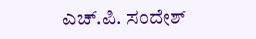ಎಚ್.ಪಿ. ಸಂದೇಶ್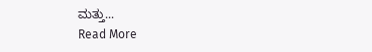ಮತ್ತು...
Read More